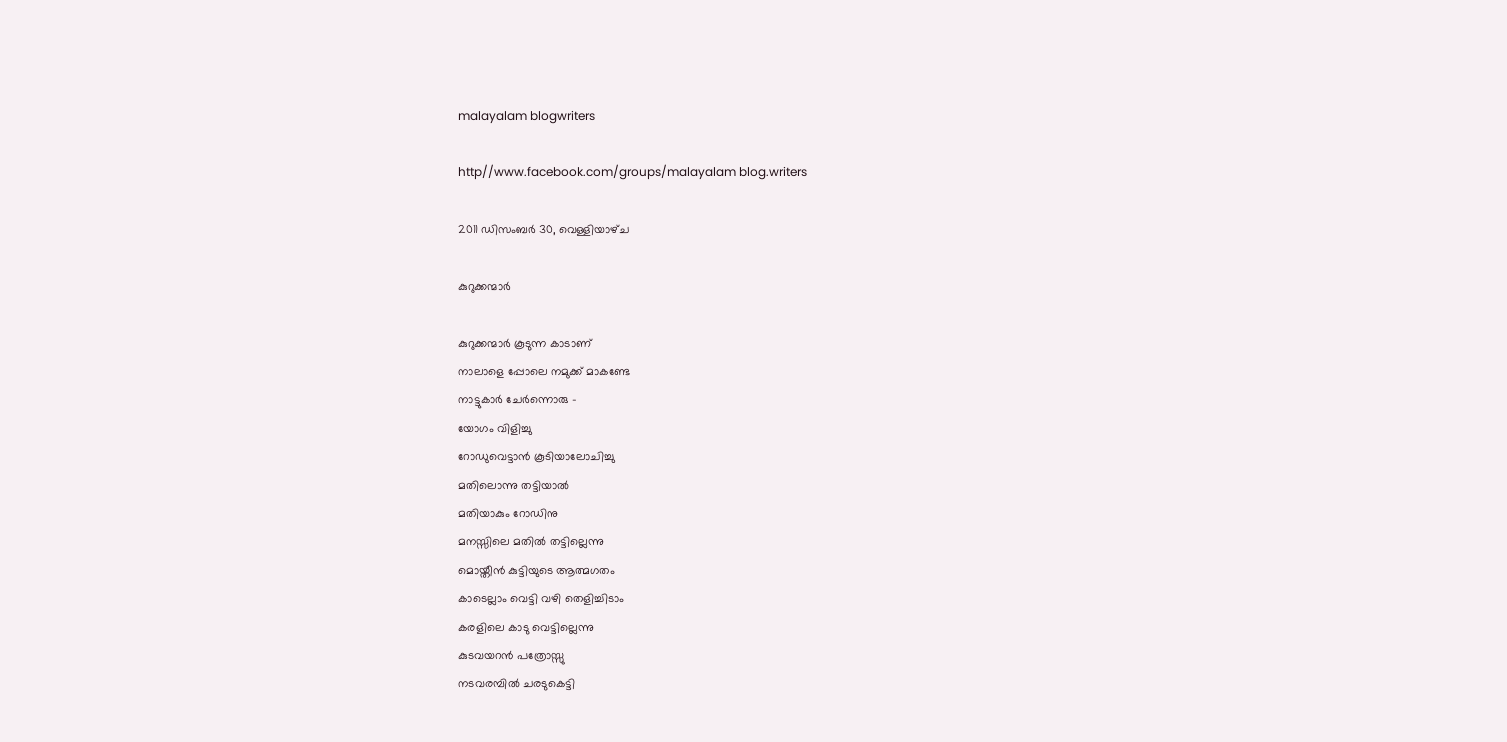malayalam blogwriters

http//www.facebook.com/groups/malayalam blog.writers

2011 ഡിസംബർ 30, വെള്ളിയാഴ്‌ച

കുറുക്കന്മാര്‍

കുറുക്കന്മാര്‍ കൂടുന്ന കാടാണ്
നാലാളെ പ്പോലെ നമുക്ക് മാകണ്ടേ
നാട്ടുകാര്‍ ചേര്‍ന്നൊരു -
യോഗം വിളിച്ചു
റോഡുവെട്ടാന്‍ കൂടിയാലോചിച്ചു
മതിലൊന്നു തട്ടിയാല്‍
മതിയാകും റോഡിനു
മനസ്സിലെ മതില്‍ തട്ടില്ലെന്നു
മൊയ്തീന്‍ കുട്ടിയുടെ ആത്മഗതം
കാടെല്ലാം വെട്ടി വഴി തെളിച്ചിടാം
കരളിലെ കാടു വെട്ടില്ലെന്നു
കുടവയറന്‍ പത്രോസ്സു
നടവരമ്പില്‍ ചരടുകെട്ടി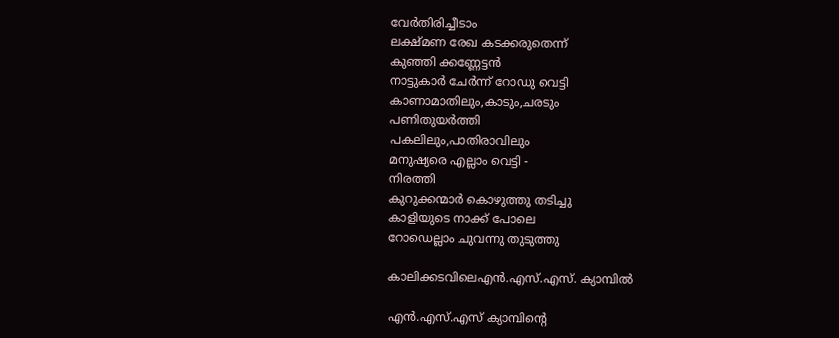വേര്‍തിരിച്ചീടാം
ലക്ഷ്മണ രേഖ കടക്കരുതെന്ന്
കുഞ്ഞി ക്കണ്ണേട്ടന്‍
നാട്ടുകാര്‍ ചേര്‍ന്ന് റോഡു വെട്ടി
കാണാമാതിലും,കാടും,ചരടും
പണിതുയര്‍ത്തി
പകലിലും,പാതിരാവിലും
മനുഷ്യരെ എല്ലാം വെട്ടി -
നിരത്തി
കുറുക്കന്മാര്‍ കൊഴുത്തു തടിച്ചു
കാളിയുടെ നാക്ക് പോലെ
റോഡെല്ലാം ചുവന്നു തുടുത്തു

കാലിക്കടവിലെഎന്‍.എസ്.എസ്. ക്യാമ്പില്‍

എന്‍.എസ്.എസ് ക്യാമ്പിന്റെ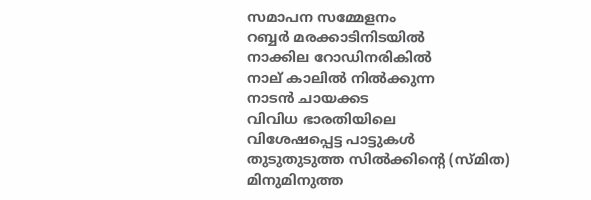സമാപന സമ്മേളനം
റബ്ബര്‍ മരക്കാടിനിടയില്‍
നാക്കില റോഡിനരികില്‍
നാല് കാലില്‍ നില്‍ക്കുന്ന
നാടന്‍ ചായക്കട
വിവിധ ഭാരതിയിലെ
വിശേഷപ്പെട്ട പാട്ടുകള്‍
തുടുതുടുത്ത സില്‍ക്കിന്റെ (സ്മിത)
മിനുമിനുത്ത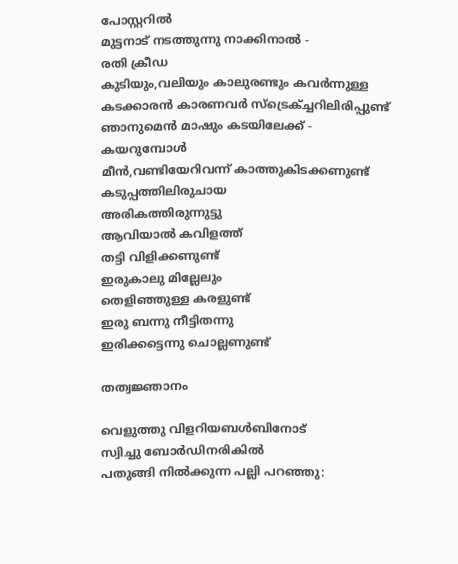പോസ്റ്ററില്‍
മുട്ടനാട് നടത്തുന്നു നാക്കിനാല്‍ -
രതി ക്രീഡ
കുടിയും,വലിയും കാലുരണ്ടും കവര്‍ന്നുള്ള
കടക്കാരന്‍ കാരണവര്‍ സ്ട്രെക്ച്ചറിലിരിപ്പുണ്ട്
ഞാനുമെന്‍ മാഷും കടയിലേക്ക് -
കയറുമ്പോള്‍
മീന്‍,വണ്ടിയേറിവന്ന്‌ കാത്തുകിടക്കണുണ്ട്
കടുപ്പത്തിലിരുചായ
അരികത്തിരുന്നുട്ടു
ആവിയാല്‍ കവിളത്ത്
തട്ടി വിളിക്കണുണ്ട്
ഇരുകാലു മില്ലേലും
തെളിഞ്ഞുള്ള കരളുണ്ട്
ഇരു ബന്നു നീട്ടിതന്നു
ഇരിക്കട്ടെന്നു ചൊല്ലണുണ്ട്‌

തത്വജ്ഞാനം

വെളുത്തു വിളറിയബള്‍ബിനോട്
സ്വിച്ചു ബോർഡിനരികില്‍
പതുങ്ങി നില്‍ക്കുന്ന പല്ലി പറഞ്ഞു: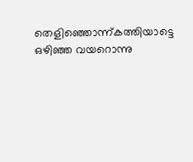തെളിഞ്ഞൊന്ന്കത്തിയാട്ടെ
ഒഴിഞ്ഞ വയറൊന്നു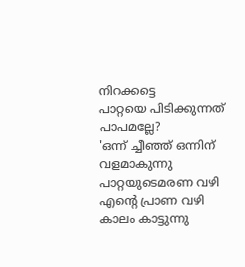നിറക്കട്ടെ
പാറ്റയെ പിടിക്കുന്നത് പാപമല്ലേ?
'ഒന്ന് ച്ചീഞ്ഞ് ഒന്നിന് വളമാകുന്നു
പാറ്റയുടെമരണ വഴി
എന്റെ പ്രാണ വഴി
കാലം കാട്ടുന്നു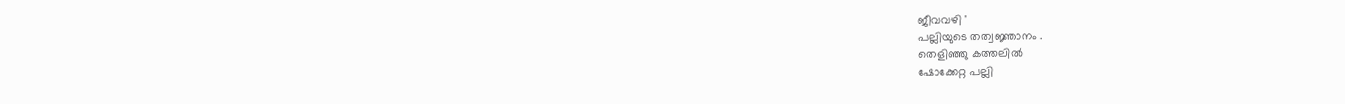ജീവവഴി '
പല്ലിയുടെ തത്വജ്ഞാനം .
തെളിഞ്ഞു കത്തലില്‍
ഷോക്കേറ്റ പല്ലി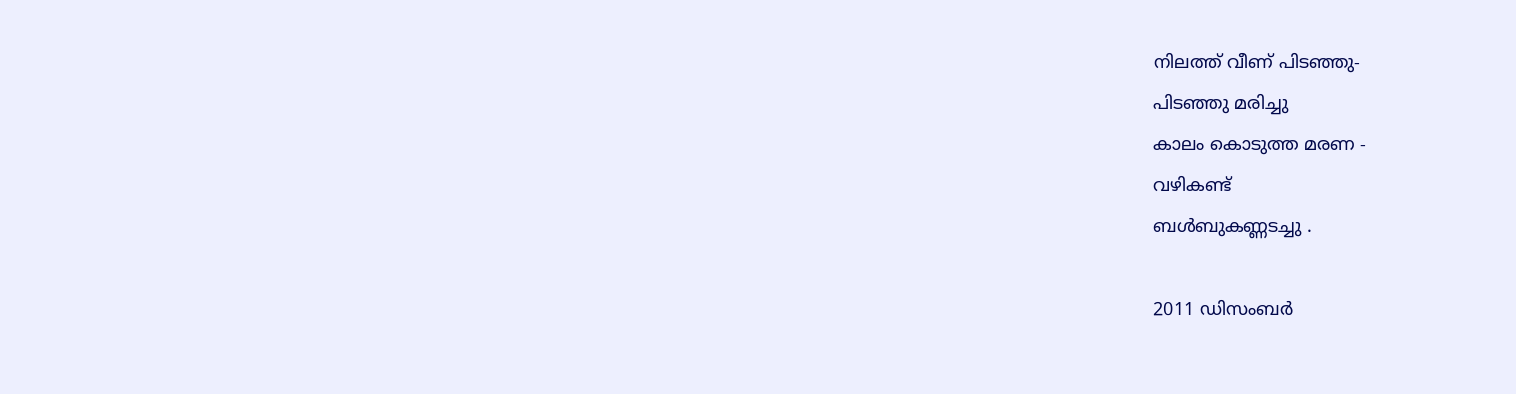നിലത്ത് വീണ്‌ പിടഞ്ഞു-
പിടഞ്ഞു മരിച്ചു
കാലം കൊടുത്ത മരണ -
വഴികണ്ട്
ബള്‍ബുകണ്ണടച്ചു .

2011 ഡിസംബർ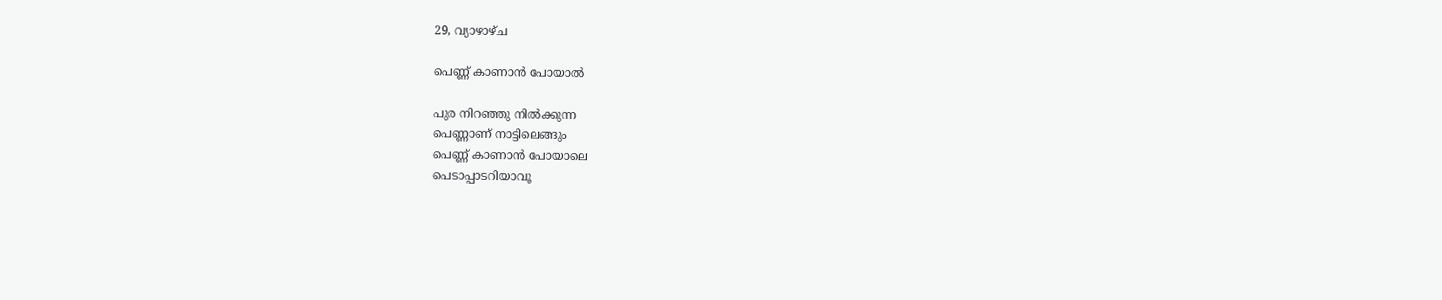29, വ്യാഴാഴ്‌ച

പെണ്ണ് കാണാന്‍ പോയാല്‍

പുര നിറഞ്ഞു നില്‍ക്കുന്ന
പെണ്ണാണ് നാട്ടിലെങ്ങും
പെണ്ണ് കാണാന്‍ പോയാലെ
പെടാപ്പാടറിയാവൂ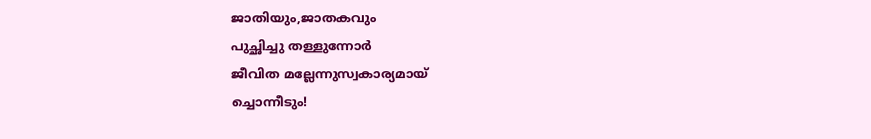ജാതിയും,ജാതകവും
പുച്ഛിച്ചു തള്ളുന്നോര്‍
ജീവിത മല്ലേന്നുസ്വകാര്യമായ്
ച്ചൊന്നീടും!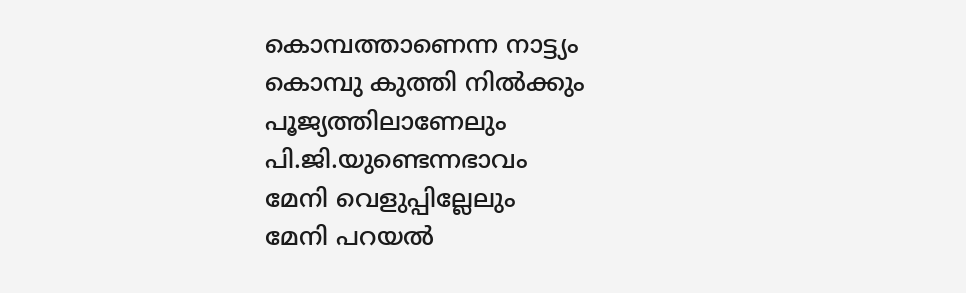കൊമ്പത്താണെന്ന നാട്ട്യം
കൊമ്പു കുത്തി നില്‍ക്കും
പൂജ്യത്തിലാണേലും
പി.ജി.യുണ്ടെന്നഭാവം
മേനി വെളുപ്പില്ലേലും
മേനി പറയല്‍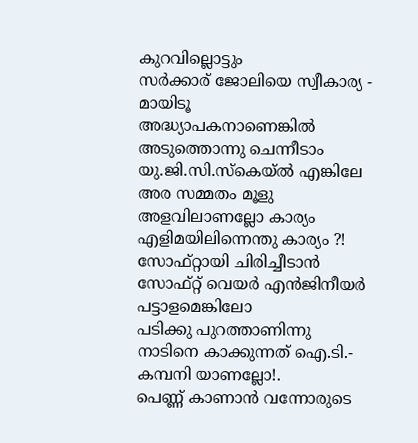കുറവില്ലൊട്ടും
സര്‍ക്കാര് ജോലിയെ സ്വീകാര്യ -
മായിടൂ
അദ്ധ്യാപകനാണെങ്കില്‍
അടുത്തൊന്നു ചെന്നീടാം
യു.ജി.സി.സ്കെയ്ല്‍ എങ്കിലേ
അര സമ്മതം മൂളു
അളവിലാണല്ലോ കാര്യം
എളിമയിലിന്നെന്തു കാര്യം ?!
സോഫ്റ്റായി ചിരിച്ചീടാന്‍
സോഫ്റ്റ്‌ വെയര്‍ എന്‍ജിനീയര്‍
പട്ടാളമെങ്കിലോ
പടിക്കു പുറത്താണിന്നു
നാടിനെ കാക്കുന്നത് ഐ.ടി.-
കമ്പനി യാണല്ലോ!.
പെണ്ണ് കാണാന്‍ വന്നോരുടെ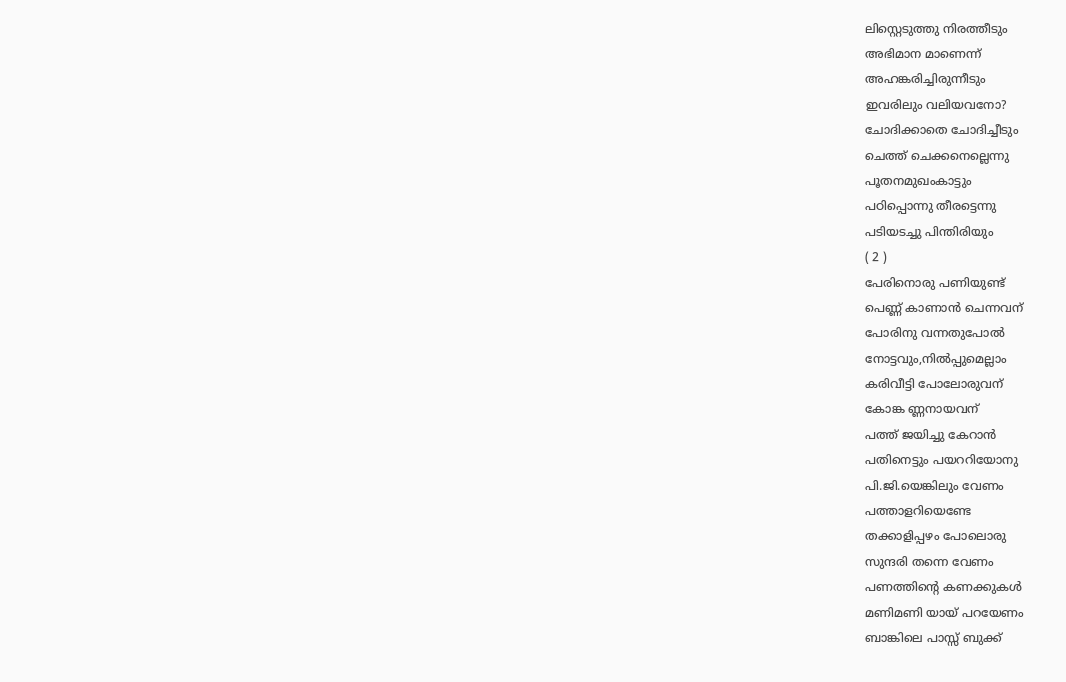ലിസ്റ്റെടുത്തു നിരത്തീടും
അഭിമാന മാണെന്ന്
അഹങ്കരിച്ചിരുന്നീടും
ഇവരിലും വലിയവനോ?
ചോദിക്കാതെ ചോദിച്ചീടും
ചെത്ത് ചെക്കനെല്ലെന്നു
പൂതനമുഖംകാട്ടും
പഠിപ്പൊന്നു തീരട്ടെന്നു
പടിയടച്ചു പിന്തിരിയും
( 2 )
പേരിനൊരു പണിയുണ്ട്
പെണ്ണ് കാണാന്‍ ചെന്നവന്
പോരിനു വന്നതുപോല്‍
നോട്ടവും,നില്‍പ്പുമെല്ലാം
കരിവീട്ടി പോലോരുവന്
കോങ്ക ണ്ണനായവന്
പത്ത് ജയിച്ചു കേറാന്‍
പതിനെട്ടും പയററിയോനു
പി.ജി.യെങ്കിലും വേണം
പത്താളറിയെണ്ടേ
തക്കാളിപ്പഴം പോലൊരു
സുന്ദരി തന്നെ വേണം
പണത്തിന്റെ കണക്കുകള്‍
മണിമണി യായ്‌ പറയേണം
ബാങ്കിലെ പാസ്സ് ബുക്ക്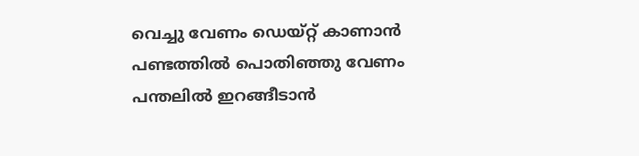വെച്ചു വേണം ഡെയ്റ്റ് കാണാന്‍
പണ്ടത്തില്‍ പൊതിഞ്ഞു വേണം
പന്തലില്‍ ഇറങ്ങീടാന്‍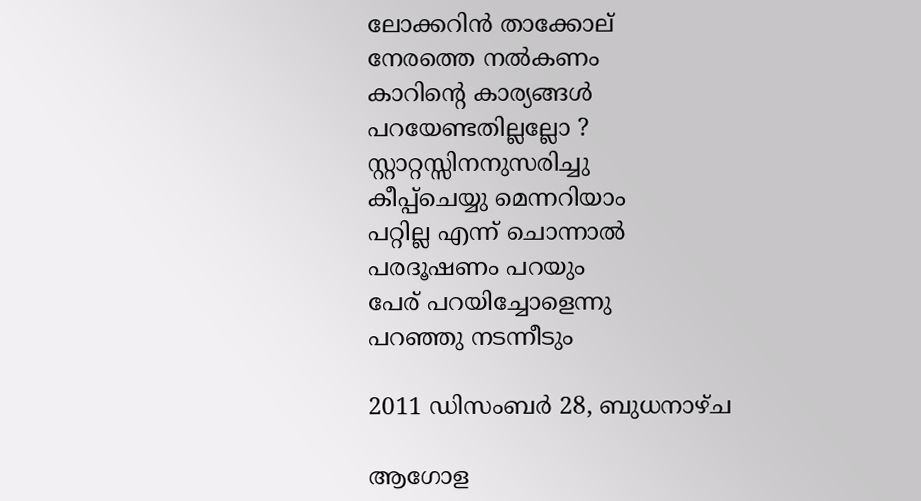ലോക്കറിന്‍ താക്കോല്
നേരത്തെ നല്‍കണം
കാറിന്റെ കാര്യങ്ങള്‍
പറയേണ്ടതില്ലല്ലോ ?
സ്റ്റാറ്റസ്സിനനുസരിച്ചു
കീപ്പ്ചെയ്യു മെന്നറിയാം
പറ്റില്ല എന്ന് ചൊന്നാല്‍
പരദൂഷണം പറയും
പേര് പറയിച്ചോളെന്നു
പറഞ്ഞു നടന്നീടും

2011 ഡിസംബർ 28, ബുധനാഴ്‌ച

ആഗോള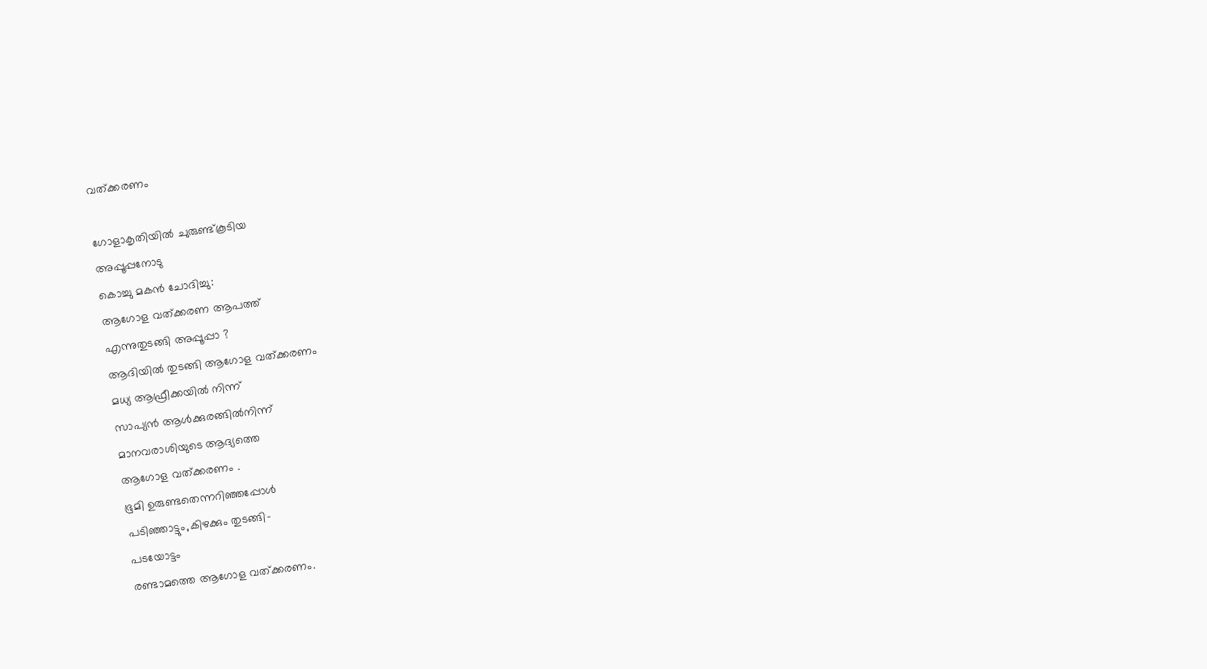വത്ക്കരണം

ഗോളാകൃതിയില്‍ ചുരുണ്ട്കൂടിയ
അപ്പൂപ്പനോടു
കൊച്ചു മകന്‍ ചോദിച്ചു:
ആഗോള വത്ക്കരണ ആപത്ത്
എന്നുതുടങ്ങി അപ്പൂപ്പാ ?
ആദിയില്‍ തുടങ്ങി ആഗോള വത്ക്കരണം
മധ്യ ആഫ്രീക്കയില്‍ നിന്ന്
സാപ്യന്‍ ആള്‍ക്കുരങ്ങില്‍നിന്ന്
മാനവരാശിയുടെ ആദ്യത്തെ
ആഗോള വത്ക്കരണം .
ഭൂമി ഉരുണ്ടതെന്നറിഞ്ഞപ്പോള്‍
പടിഞ്ഞാട്ടും,കിഴക്കും തുടങ്ങി-
പടയോട്ടം
രണ്ടാമത്തെ ആഗോള വത്ക്കരണം.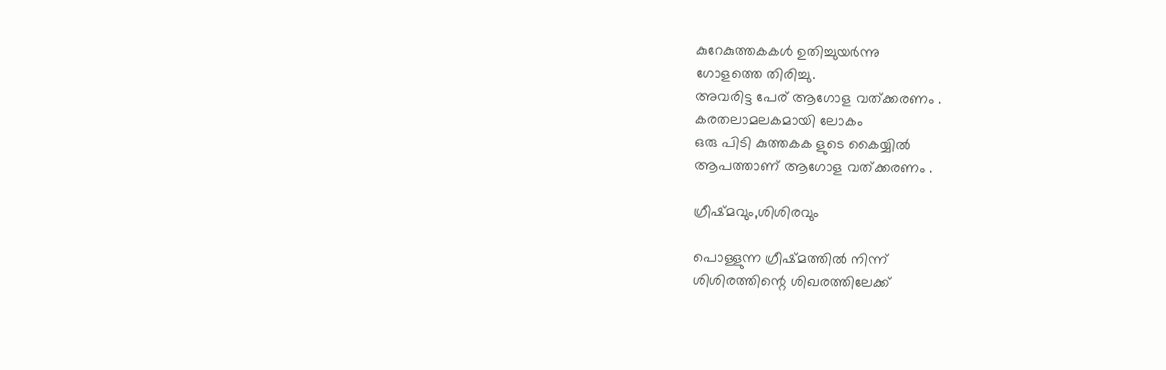കുറേകുത്തകകള്‍ ഉതിച്ചുയര്‍ന്നു
ഗോളത്തെ തിരിച്ചു.
അവരിട്ട പേര് ആഗോള വത്ക്കരണം .
കരതലാമലകമായി ലോകം
ഒരു പിടി കുത്തകക ളുടെ കൈയ്യില്‍
ആപത്താണ് ആഗോള വത്ക്കരണം .

ഗ്രീഷ്മവും,ശിശിരവും

പൊള്ളുന്ന ഗ്രീഷ്മത്തില്‍ നിന്ന്
ശിശിരത്തിന്റെ ശിഖരത്തിലേക്ക്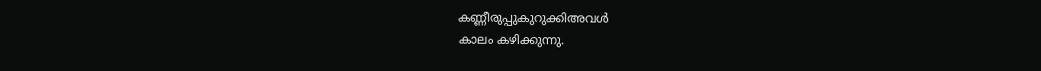കണ്ണീരുപ്പുകുറുക്കിഅവള്‍
കാലം കഴിക്കുന്നു.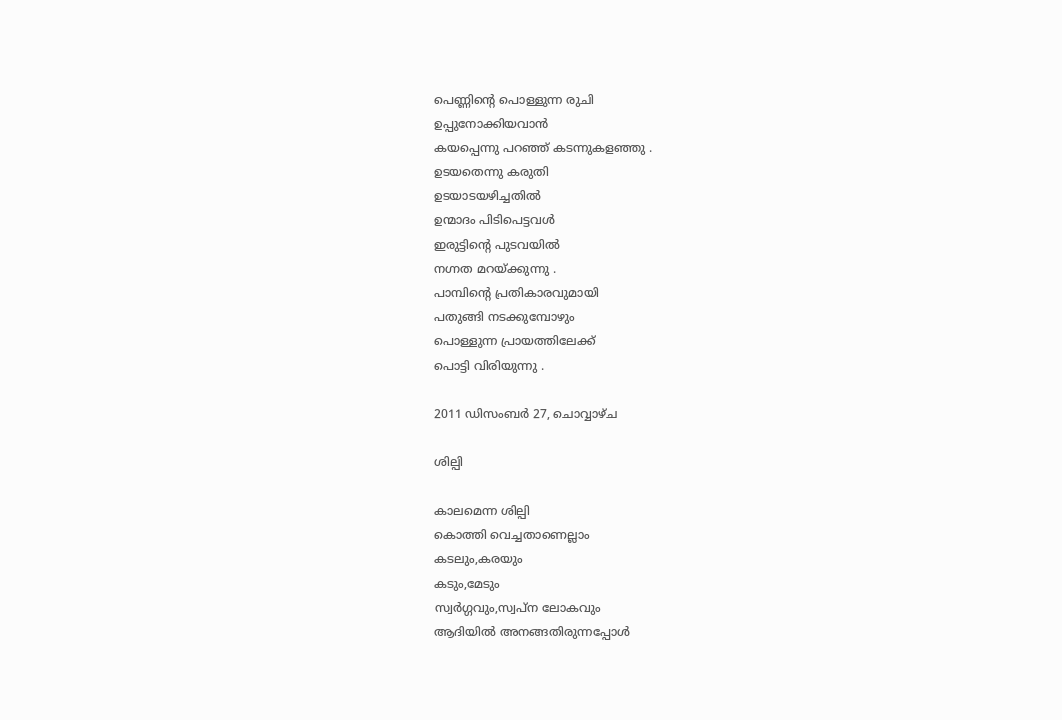പെണ്ണിന്റെ പൊള്ളുന്ന രുചി
ഉപ്പുനോക്കിയവാന്‍
കയപ്പെന്നു പറഞ്ഞ് കടന്നുകളഞ്ഞു .
ഉടയതെന്നു കരുതി
ഉടയാടയഴിച്ചതില്‍
ഉന്മാദം പിടിപെട്ടവള്‍
ഇരുട്ടിന്റെ പുടവയില്‍
നഗ്നത മറയ്ക്കുന്നു .
പാമ്പിന്റെ പ്രതികാരവുമായി
പതുങ്ങി നടക്കുമ്പോഴും
പൊള്ളുന്ന പ്രായത്തിലേക്ക്
പൊട്ടി വിരിയുന്നു .

2011 ഡിസംബർ 27, ചൊവ്വാഴ്ച

ശില്പി

കാലമെന്ന ശില്പി
കൊത്തി വെച്ചതാണെല്ലാം
കടലും,കരയും
കടും,മേടും
സ്വര്‍ഗ്ഗവും,സ്വപ്ന ലോകവും
ആദിയില്‍ അനങ്ങതിരുന്നപ്പോള്‍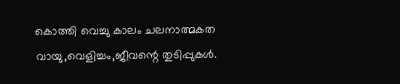കൊത്തി വെച്ചു കാലം ചലനാത്മകത
വായു,വെളിച്ചം,ജീവന്റെ തുടിപ്പുകള്‍.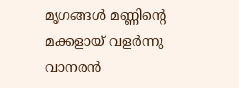മൃഗങ്ങള്‍ മണ്ണിന്റെ മക്കളായ്‌ വളര്‍ന്നു
വാനരന്‍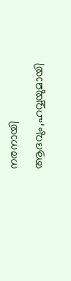നരനായി
ആദവും,ഹവ്വയുമായി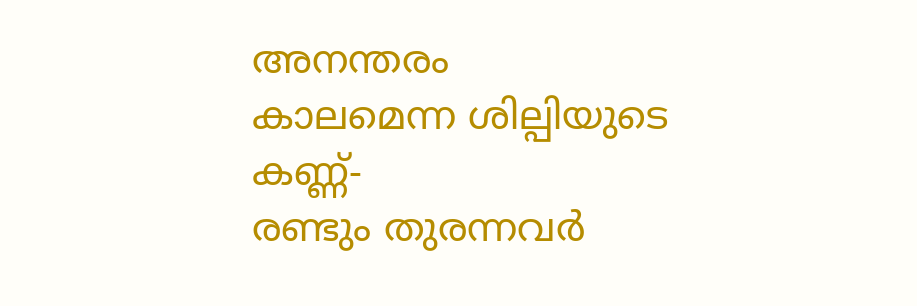അനന്തരം
കാലമെന്ന ശില്പിയുടെ കണ്ണ്-
രണ്ടും തുരന്നവര്‍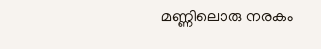മണ്ണിലൊരു നരകം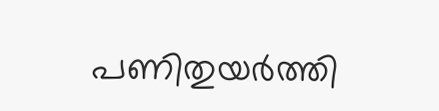പണിതുയര്‍ത്തി